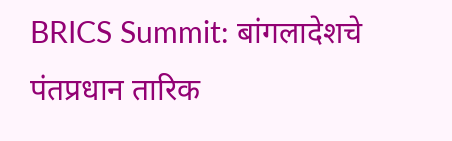BRICS Summit: बांगलादेशचे पंतप्रधान तारिक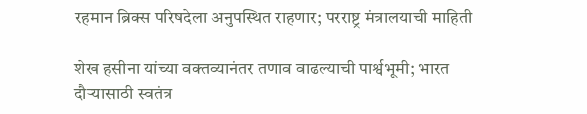रहमान ब्रिक्स परिषदेला अनुपस्थित राहणार; परराष्ट्र मंत्रालयाची माहिती

शेख हसीना यांच्या वक्तव्यानंतर तणाव वाढल्याची पार्श्वभूमी; भारत दौऱ्यासाठी स्वतंत्र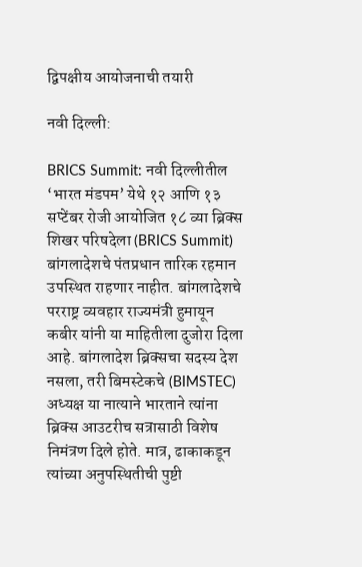द्विपक्षीय आयोजनाची तयारी

नवी दिल्ली:

BRICS Summit: नवी दिल्लीतील ‘भारत मंडपम’ येथे १२ आणि १३ सप्टेंबर रोजी आयोजित १८ व्या ब्रिक्स शिखर परिषदेला (BRICS Summit) बांगलादेशचे पंतप्रधान तारिक रहमान उपस्थित राहणार नाहीत. बांगलादेशचे परराष्ट्र व्यवहार राज्यमंत्री हुमायून कबीर यांनी या माहितीला दुजोरा दिला आहे. बांगलादेश ब्रिक्सचा सदस्य देश नसला, तरी बिमस्टेकचे (BIMSTEC) अध्यक्ष या नात्याने भारताने त्यांना ब्रिक्स आउटरीच सत्रासाठी विशेष निमंत्रण दिले होते. मात्र, ढाकाकडून त्यांच्या अनुपस्थितीची पुष्टी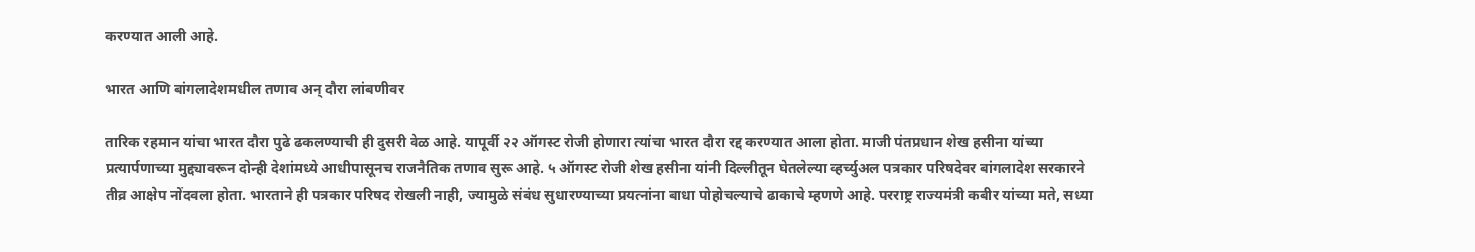करण्यात आली आहे.

भारत आणि बांगलादेशमधील तणाव अन् दौरा लांबणीवर

तारिक रहमान यांचा भारत दौरा पुढे ढकलण्याची ही दुसरी वेळ आहे. यापूर्वी २२ ऑगस्ट रोजी होणारा त्यांचा भारत दौरा रद्द करण्यात आला होता. माजी पंतप्रधान शेख हसीना यांच्या प्रत्यार्पणाच्या मुद्द्यावरून दोन्ही देशांमध्ये आधीपासूनच राजनैतिक तणाव सुरू आहे. ५ ऑगस्ट रोजी शेख हसीना यांनी दिल्लीतून घेतलेल्या व्हर्च्युअल पत्रकार परिषदेवर बांगलादेश सरकारने तीव्र आक्षेप नोंदवला होता. भारताने ही पत्रकार परिषद रोखली नाही, ज्यामुळे संबंध सुधारण्याच्या प्रयत्नांना बाधा पोहोचल्याचे ढाकाचे म्हणणे आहे. परराष्ट्र राज्यमंत्री कबीर यांच्या मते, सध्या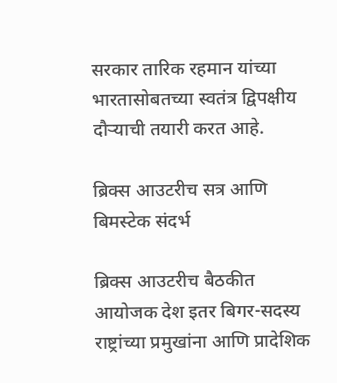सरकार तारिक रहमान यांच्या भारतासोबतच्या स्वतंत्र द्विपक्षीय दौऱ्याची तयारी करत आहे.

ब्रिक्स आउटरीच सत्र आणि बिमस्टेक संदर्भ

ब्रिक्स आउटरीच बैठकीत आयोजक देश इतर बिगर-सदस्य राष्ट्रांच्या प्रमुखांना आणि प्रादेशिक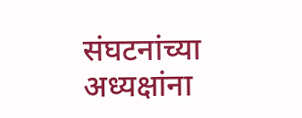संघटनांच्या अध्यक्षांना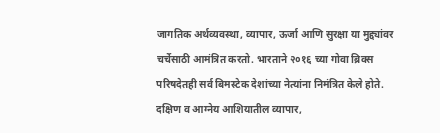जागतिक अर्थव्यवस्था, व्यापार, ऊर्जा आणि सुरक्षा या मुद्द्यांवर चर्चेसाठी आमंत्रित करतो. भारताने २०१६ च्या गोवा ब्रिक्स परिषदेतही सर्व बिमस्टेक देशांच्या नेत्यांना निमंत्रित केले होते. दक्षिण व आग्नेय आशियातील व्यापार,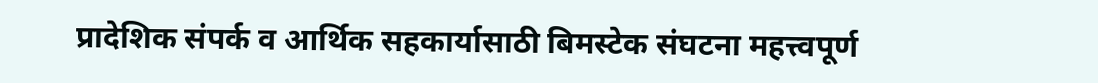प्रादेशिक संपर्क व आर्थिक सहकार्यासाठी बिमस्टेक संघटना महत्त्वपूर्ण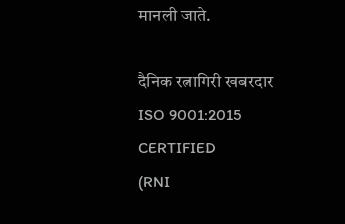मानली जाते.

दैनिक रत्नागिरी खबरदार
ISO 9001:2015 CERTIFIED
(RNI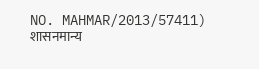NO. MAHMAR/2013/57411)
शासनमान्य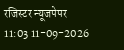रजिस्टर न्यूजपेपर
11:03 11-09-2026